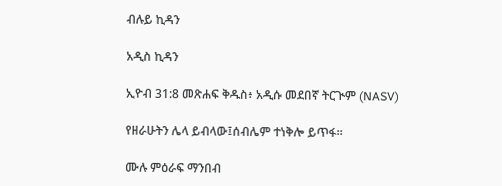ብሉይ ኪዳን

አዲስ ኪዳን

ኢዮብ 31:8 መጽሐፍ ቅዱስ፥ አዲሱ መደበኛ ትርጒም (NASV)

የዘራሁትን ሌላ ይብላው፤ሰብሌም ተነቅሎ ይጥፋ።

ሙሉ ምዕራፍ ማንበብ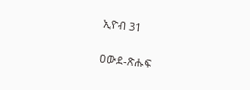ኢዮብ 31

ዐውደ-ጽሑፍ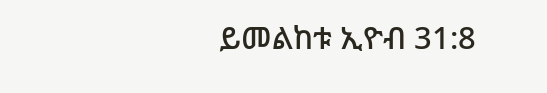ይመልከቱ ኢዮብ 31:8